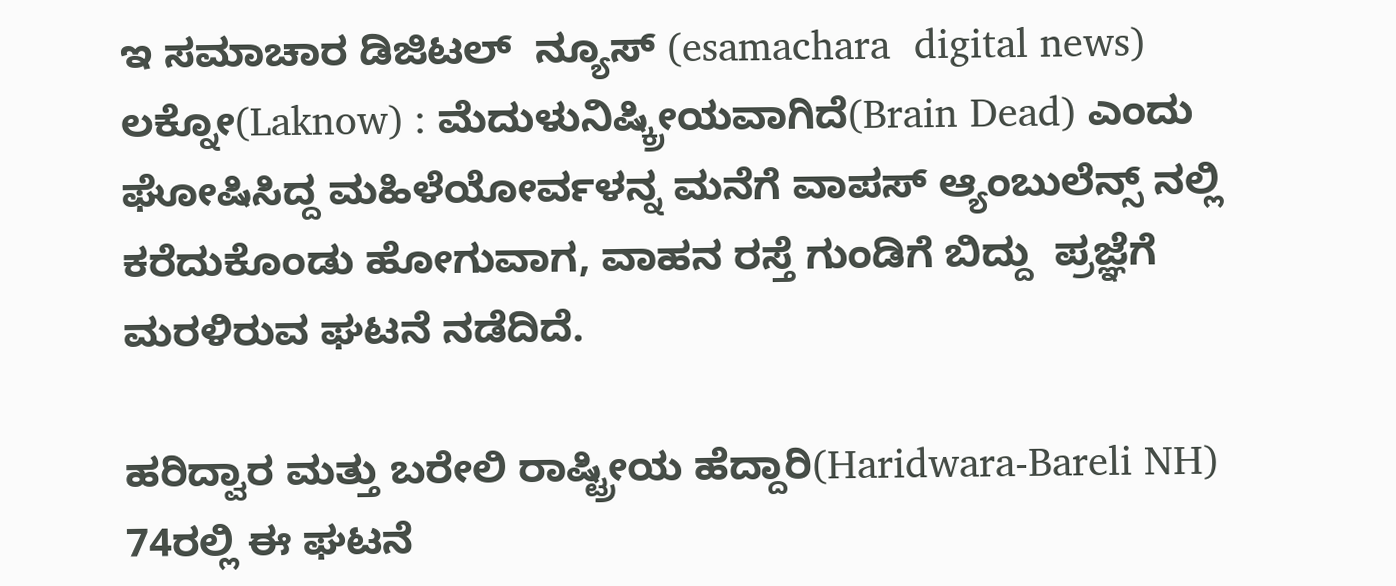ಇ ಸಮಾಚಾರ ಡಿಜಿಟಲ್  ನ್ಯೂಸ್ (esamachara  digital news) ಲಕ್ನೋ(Laknow) : ಮೆದುಳುನಿಷ್ಕ್ರೀಯವಾಗಿದೆ(Brain Dead) ಎಂದು ಘೋಷಿಸಿದ್ದ ಮಹಿಳೆಯೋರ್ವಳನ್ನ ಮನೆಗೆ ವಾಪಸ್ ಆ್ಯಂಬುಲೆನ್ಸ್ ನಲ್ಲಿ ಕರೆದುಕೊಂಡು ಹೋಗುವಾಗ, ವಾಹನ ರಸ್ತೆ ಗುಂಡಿಗೆ ಬಿದ್ದು  ಪ್ರಜ್ಞೆಗೆ ಮರಳಿರುವ ಘಟನೆ ನಡೆದಿದೆ.

ಹರಿದ್ವಾರ ಮತ್ತು ಬರೇಲಿ ರಾಷ್ಟ್ರೀಯ ಹೆದ್ದಾರಿ(Haridwara-Bareli NH)  74ರಲ್ಲಿ ಈ ಘಟನೆ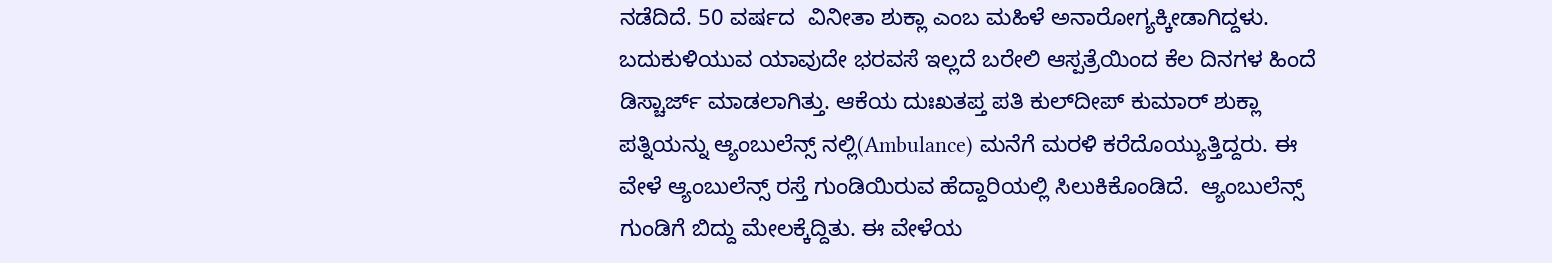ನಡೆದಿದೆ. 50 ವರ್ಷದ  ವಿನೀತಾ ಶುಕ್ಲಾ ಎಂಬ ಮಹಿಳೆ ಅನಾರೋಗ್ಯಕ್ಕೀಡಾಗಿದ್ದಳು. ಬದುಕುಳಿಯುವ ಯಾವುದೇ ಭರವಸೆ ಇಲ್ಲದೆ ಬರೇಲಿ ಆಸ್ಪತ್ರೆಯಿಂದ ಕೆಲ‌ ದಿನಗಳ ಹಿಂದೆ ಡಿಸ್ಚಾರ್ಜ್ ಮಾಡಲಾಗಿತ್ತು. ಆಕೆಯ ದುಃಖತಪ್ತ ಪತಿ ಕುಲ್‌ದೀಪ್ ಕುಮಾರ್ ಶುಕ್ಲಾ ಪತ್ನಿಯನ್ನು ಆ್ಯಂಬುಲೆನ್ಸ್ ನಲ್ಲಿ(Ambulance) ಮನೆಗೆ ಮರಳಿ ಕರೆದೊಯ್ಯುತ್ತಿದ್ದರು. ಈ ವೇಳೆ ಆ್ಯಂಬುಲೆನ್ಸ್ ರಸ್ತೆ ಗುಂಡಿಯಿರುವ ಹೆದ್ದಾರಿಯಲ್ಲಿ ಸಿಲುಕಿಕೊಂಡಿದೆ.  ಆ್ಯಂಬುಲೆನ್ಸ್ ಗುಂಡಿಗೆ ಬಿದ್ದು ಮೇಲಕ್ಕೆದ್ದಿತು. ಈ ವೇಳೆಯ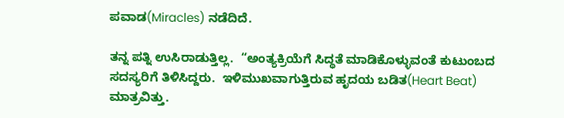ಪವಾಡ(Miracles) ನಡೆದಿದೆ.

ತನ್ನ ಪತ್ನಿ‌ ಉಸಿರಾಡುತ್ತಿಲ್ಲ.  “ಅಂತ್ಯಕ್ರಿಯೆಗೆ ಸಿದ್ಧತೆ ಮಾಡಿಕೊಳ್ಳುವಂತೆ ಕುಟುಂಬದ ಸದಸ್ಯರಿಗೆ ತಿಳಿಸಿದ್ದರು.  ಇಳಿಮುಖವಾಗುತ್ತಿರುವ ಹೃದಯ ಬಡಿತ(Heart Beat) ಮಾತ್ರವಿತ್ತು.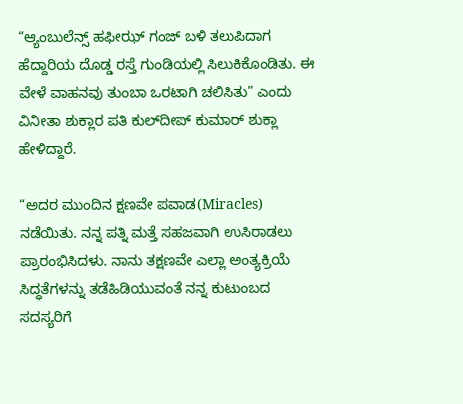“ಆ್ಯಂಬುಲೆನ್ಸ್ ಹಫೀಝ್ ಗಂಜ್ ಬಳಿ ತಲುಪಿದಾಗ ಹೆದ್ದಾರಿಯ ದೊಡ್ಡ ರಸ್ತೆ ಗುಂಡಿಯಲ್ಲಿ ಸಿಲುಕಿಕೊಂಡಿತು. ಈ ವೇಳೆ ವಾಹನವು ತುಂಬಾ ಒರಟಾಗಿ ಚಲಿಸಿತು” ಎಂದು ವಿನೀತಾ ಶುಕ್ಲಾರ ಪತಿ ಕುಲ್‌ದೀಪ್ ಕುಮಾರ್ ಶುಕ್ಲಾ ಹೇಳಿದ್ದಾರೆ.

“ಅದರ ಮುಂದಿನ ಕ್ಷಣವೇ ಪವಾಡ(Miracles) ನಡೆಯಿತು. ನನ್ನ ಪತ್ನಿ ಮತ್ತೆ ಸಹಜವಾಗಿ ಉಸಿರಾಡಲು ಪ್ರಾರಂಭಿಸಿದಳು. ನಾನು ತಕ್ಷಣವೇ ಎಲ್ಲಾ ಅಂತ್ಯಕ್ರಿಯೆ ಸಿದ್ಧತೆಗಳನ್ನು ತಡೆಹಿಡಿಯುವಂತೆ ನನ್ನ ಕುಟುಂಬದ ಸದಸ್ಯರಿಗೆ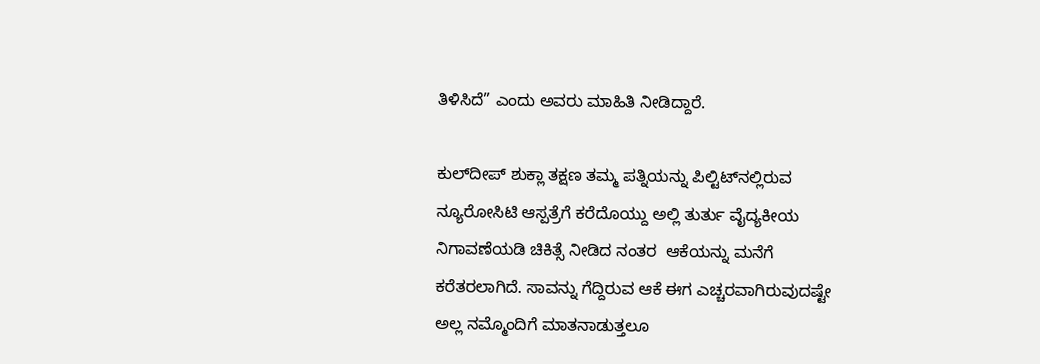ತಿಳಿಸಿದೆ” ಎಂದು ಅವರು ಮಾಹಿತಿ ನೀಡಿದ್ದಾರೆ.

ಕುಲ್‌ದೀಪ್ ಶುಕ್ಲಾ ತಕ್ಷಣ ತಮ್ಮ ಪತ್ನಿಯನ್ನು ಪಿಲ್ಟಿಟ್‌ನಲ್ಲಿರುವ ನ್ಯೂರೋಸಿಟಿ ಆಸ್ಪತ್ರೆಗೆ ಕರೆದೊಯ್ದು ಅಲ್ಲಿ ತುರ್ತು ವೈದ್ಯಕೀಯ ನಿಗಾವಣೆಯಡಿ ಚಿಕಿತ್ಸೆ ನೀಡಿದ ನಂತರ  ಆಕೆಯನ್ನು ಮನೆಗೆ ಕರೆತರಲಾಗಿದೆ. ಸಾವನ್ನು ಗೆದ್ದಿರುವ ಆಕೆ ಈಗ ಎಚ್ಚರವಾಗಿರುವುದಷ್ಟೇ ಅಲ್ಲ ನಮ್ಮೊಂದಿಗೆ ಮಾತನಾಡುತ್ತಲೂ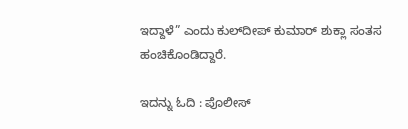ಇದ್ದಾಳೆ” ಎಂದು ಕುಲ್‌ದೀಪ್ ಕುಮಾ‌ರ್ ಶುಕ್ಲಾ ಸಂತಸ ಹಂಚಿಕೊಂಡಿದ್ದಾರೆ.

ಇದನ್ನು ಓದಿ : ಪೊಲೀಸ್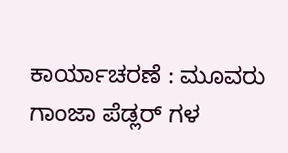ಕಾರ್ಯಾಚರಣೆ : ಮೂವರು ಗಾಂಜಾ ಪೆಡ್ಲರ್ ಗಳ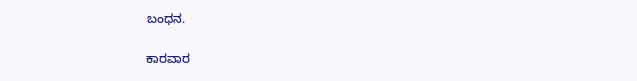ಬಂಧನ.

ಕಾರವಾರ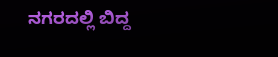ನಗರದಲ್ಲಿ ಬಿದ್ದ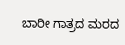ಬಾರೀ ಗಾತ್ರದ ಮರದ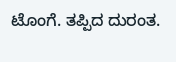ಟೊಂಗೆ. ತಪ್ಪಿದ ದುರಂತ.